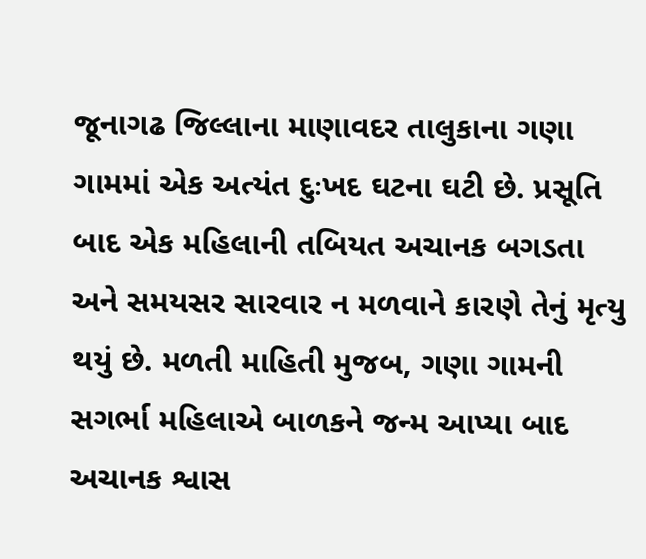જૂનાગઢ જિલ્લાના માણાવદર તાલુકાના ગણા ગામમાં એક અત્યંત દુઃખદ ઘટના ઘટી છે. પ્રસૂતિ બાદ એક મહિલાની તબિયત અચાનક બગડતા અને સમયસર સારવાર ન મળવાને કારણે તેનું મૃત્યુ થયું છે. મળતી માહિતી મુજબ, ગણા ગામની સગર્ભા મહિલાએ બાળકને જન્મ આપ્યા બાદ અચાનક શ્વાસ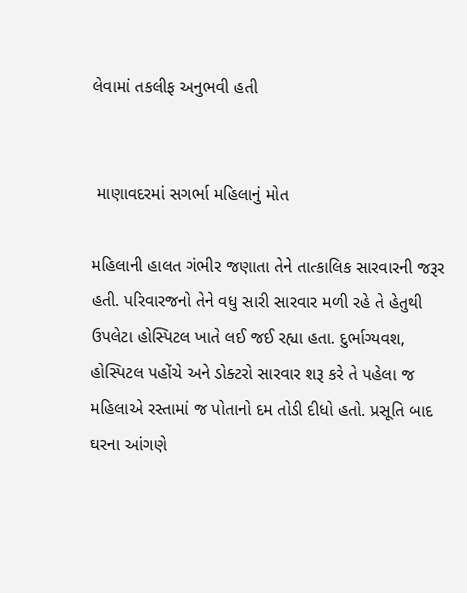લેવામાં તકલીફ અનુભવી હતી


 માણાવદરમાં સગર્ભા મહિલાનું મોત

મહિલાની હાલત ગંભીર જણાતા તેને તાત્કાલિક સારવારની જરૂર હતી. પરિવારજનો તેને વધુ સારી સારવાર મળી રહે તે હેતુથી ઉપલેટા હોસ્પિટલ ખાતે લઈ જઈ રહ્યા હતા. દુર્ભાગ્યવશ, હોસ્પિટલ પહોંચે અને ડોક્ટરો સારવાર શરૂ કરે તે પહેલા જ મહિલાએ રસ્તામાં જ પોતાનો દમ તોડી દીધો હતો. પ્રસૂતિ બાદ ઘરના આંગણે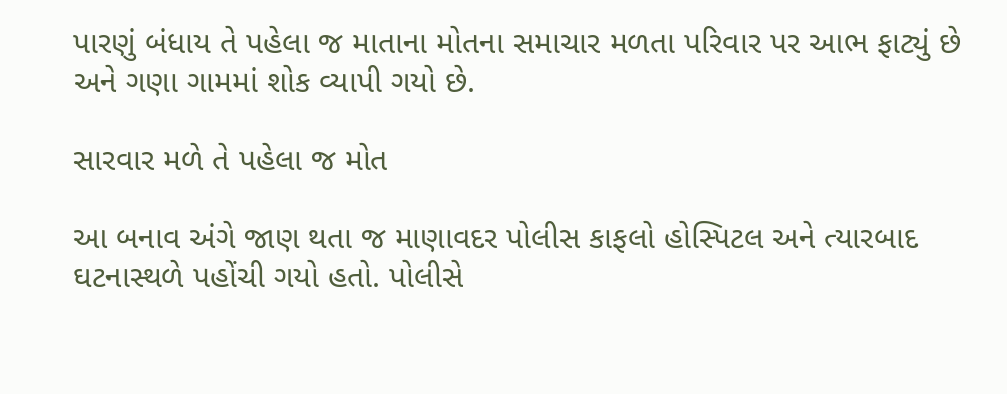પારણું બંધાય તે પહેલા જ માતાના મોતના સમાચાર મળતા પરિવાર પર આભ ફાટ્યું છે અને ગણા ગામમાં શોક વ્યાપી ગયો છે.

સારવાર મળે તે પહેલા જ મોત

આ બનાવ અંગે જાણ થતા જ માણાવદર પોલીસ કાફલો હોસ્પિટલ અને ત્યારબાદ ઘટનાસ્થળે પહોંચી ગયો હતો. પોલીસે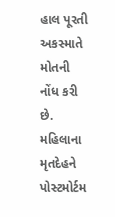હાલ પૂરતી અકસ્માતે મોતની નોંધ કરી છે. મહિલાના મૃતદેહને પોસ્ટમોર્ટમ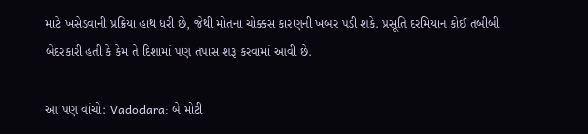માટે ખસેડવાની પ્રક્રિયા હાથ ધરી છે, જેથી મોતના ચોક્કસ કારણની ખબર પડી શકે. પ્રસૂતિ દરમિયાન કોઈ તબીબી બેદરકારી હતી કે કેમ તે દિશામાં પણ તપાસ શરૂ કરવામાં આવી છે.

આ પણ વાંચો: Vadodara: બે મોટી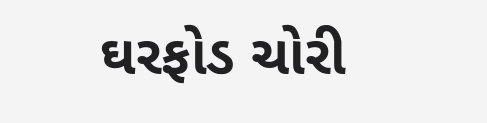ઘરફોડ ચોરી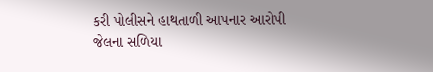કરી પોલીસને હાથતાળી આપનાર આરોપી જેલના સળિયા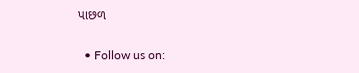પાછળ

  • Follow us on: